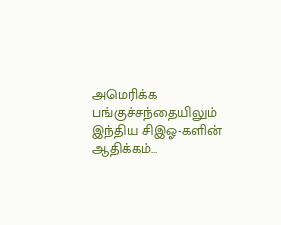அமெரிக்க பங்குச்சந்தையிலும் இந்திய சிஇஓ-களின் ஆதிக்கம்…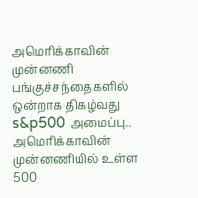அமெரிக்காவின் முன்னணி பங்குச்சந்தைகளில் ஒன்றாக திகழ்வது s&p500 அமைப்பு.. அமெரிக்காவின் முன்னணியில் உள்ள 500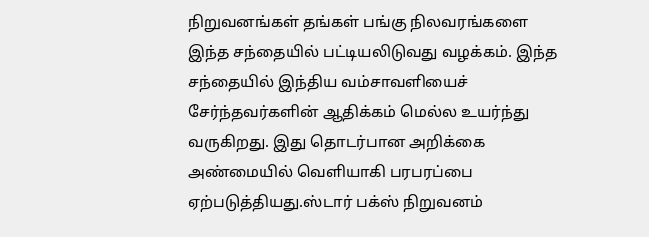நிறுவனங்கள் தங்கள் பங்கு நிலவரங்களை இந்த சந்தையில் பட்டியலிடுவது வழக்கம். இந்த சந்தையில் இந்திய வம்சாவளியைச் சேர்ந்தவர்களின் ஆதிக்கம் மெல்ல உயர்ந்து வருகிறது. இது தொடர்பான அறிக்கை அண்மையில் வெளியாகி பரபரப்பை ஏற்படுத்தியது.ஸ்டார் பக்ஸ் நிறுவனம்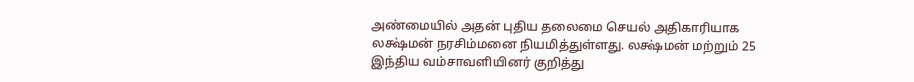அண்மையில் அதன் புதிய தலைமை செயல் அதிகாரியாக லக்ஷ்மன் நரசிம்மனை நியமித்துள்ளது. லக்ஷ்மன் மற்றும் 25 இந்திய வம்சாவளியினர் குறித்து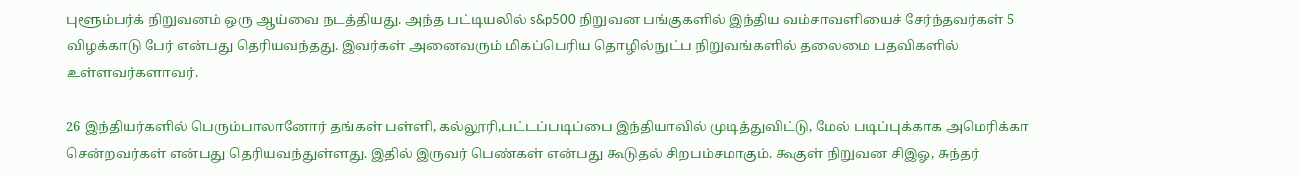புளூம்பர்க் நிறுவனம் ஒரு ஆய்வை நடத்தியது. அந்த பட்டியலில் s&p500 நிறுவன பங்குகளில் இந்திய வம்சாவளியைச் சேர்ந்தவர்கள் 5 விழக்காடு பேர் என்பது தெரியவந்தது. இவர்கள் அனைவரும் மிகப்பெரிய தொழில்நுட்ப நிறுவங்களில் தலைமை பதவிகளில் உள்ளவர்களாவர்.

26 இந்தியர்களில் பெரும்பாலானோர் தங்கள் பள்ளி, கல்லூரி,பட்டப்படிப்பை இந்தியாவில் முடித்துவிட்டு, மேல் படிப்புக்காக அமெரிக்கா சென்றவர்கள் என்பது தெரியவந்துள்ளது. இதில் இருவர் பெண்கள் என்பது கூடுதல் சிறபம்சமாகும். கூகுள் நிறுவன சிஇஓ, சுந்தர்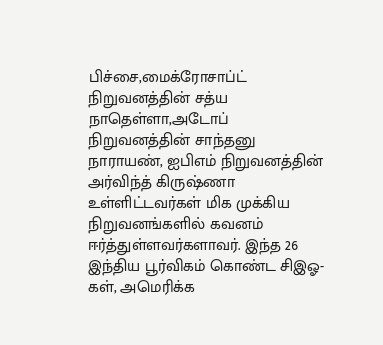பிச்சை,மைக்ரோசாப்ட் நிறுவனத்தின் சத்ய நாதெள்ளா,அடோப் நிறுவனத்தின் சாந்தனு நாராயண், ஐபிஎம் நிறுவனத்தின் அர்விந்த் கிருஷ்ணா உள்ளிட்டவர்கள் மிக முக்கிய நிறுவனங்களில் கவனம் ஈர்த்துள்ளவர்களாவர். இந்த 26 இந்திய பூர்விகம் கொண்ட சிஇஓ-கள், அமெரிக்க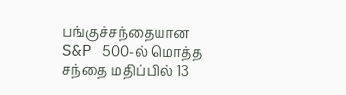பங்குச்சந்தையான S&P 500-ல் மொத்த சந்தை மதிப்பில் 13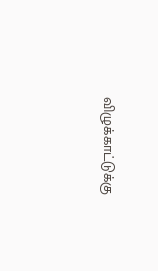விழுக்காட்டுக்கு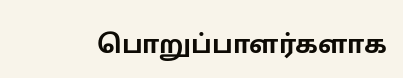பொறுப்பாளர்களாக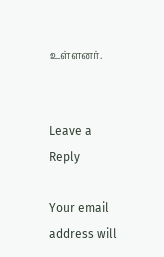உள்ளனர்.


Leave a Reply

Your email address will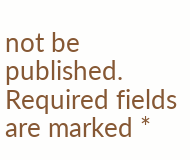not be published. Required fields are marked *